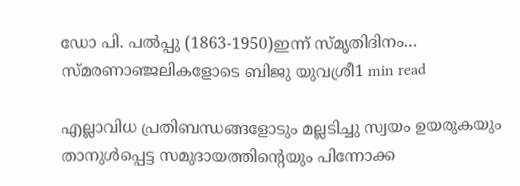ഡോ പി. പൽപ്പു (1863-1950)ഇന്ന് സ്മൃതിദിനം… സ്മരണാഞ്ജലികളോടെ ബിജു യുവശ്രീ1 min read

എല്ലാവിധ പ്രതിബന്ധങ്ങളോടും മല്ലടിച്ചു സ്വയം ഉയരുകയും താനുൾപ്പെട്ട സമുദായത്തിൻ്റെയും പിന്നോക്ക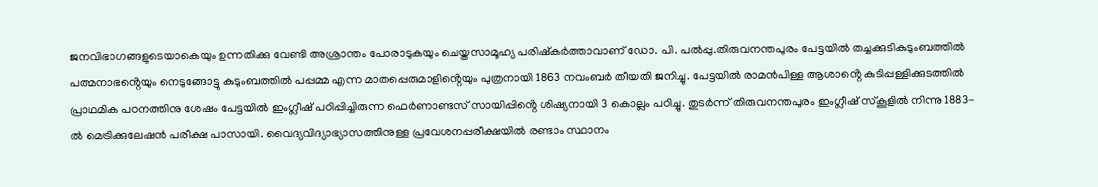ജനവിഭാഗങ്ങളുടെയാകെയും ഉന്നതിക്കു വേണ്ടി അശ്രാന്തം പോരാടുകയും ചെയ്തസാമൂഹ്യ പരിഷ്കർത്താവാണ് ഡോ. പി. പൽപ്പു.തിരുവനന്തപുരം പേട്ടയിൽ തച്ചക്കുടികുടുംബത്തിൽ പത്മനാഭൻ്റെയും നെടുങ്ങോട്ടു കുടുംബത്തിൽ പപ്പമ്മ എന്ന മാതപ്പെരുമാളിൻ്റെയും പുത്രനായി 1863 നവംബർ തീയതി ജനിച്ചു. പേട്ടയിൽ രാമൻപിള്ള ആശാൻ്റെ കുടിപ്പള്ളിക്കുടത്തിൽ പ്രാഥമിക പഠനത്തിനു ശേഷം പേട്ടയിൽ ഇംഗ്ലീഷ് പഠിപ്പിച്ചിരുന്ന ഫെർണാണ്ടസ് സായിപ്പിൻ്റെ ശിഷ്യനായി 3 കൊല്ലം പഠിച്ചു. തുടർന്ന് തിരുവനന്തപുരം ഇംഗ്ലീഷ് സ്കൂളിൽ നിന്നു 1883-ൽ മെട്രിക്കുലേഷൻ പരീക്ഷ പാസായി. വൈദ്യവിദ്യാഭ്യാസത്തിനുള്ള പ്രവേശനപ്പരീക്ഷയിൽ രണ്ടാം സ്ഥാനം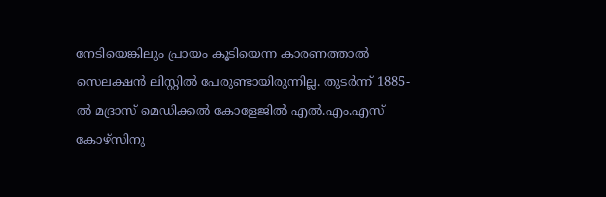നേടിയെങ്കിലും പ്രായം കൂടിയെന്ന കാരണത്താൽ സെലക്ഷൻ ലിസ്റ്റിൽ പേരുണ്ടായിരുന്നില്ല. തുടർന്ന് 1885-ൽ മദ്രാസ് മെഡിക്കൽ കോളേജിൽ എൽ.എം.എസ് കോഴ്സിനു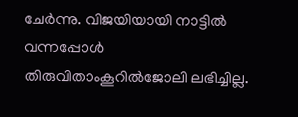ചേർന്നു. വിജയിയായി നാട്ടിൽ വന്നപ്പോൾ തിരുവിതാംകൂറിൽജോലി ലഭിച്ചില്ല.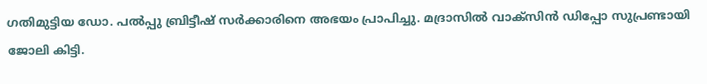ഗതിമുട്ടിയ ഡോ. പൽപ്പു ബ്രിട്ടീഷ് സർക്കാരിനെ അഭയം പ്രാപിച്ചു. മദ്രാസിൽ വാക്സിൻ ഡിപ്പോ സുപ്രണ്ടായി ജോലി കിട്ടി.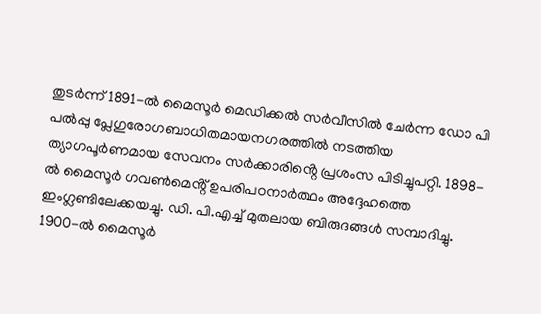തുടർന്ന് 1891-ൽ മൈസൂർ മെഡിക്കൽ സർവീസിൽ ചേർന്ന ഡോ പി പൽപ്പു പ്ലേഗുരോഗബാധിതമായനഗരത്തിൽ നടത്തിയ ത്യാഗപൂർണമായ സേവനം സർക്കാരിൻ്റെ പ്രശംസ പിടിച്ചുപറ്റി. 1898-ൽ മൈസൂർ ഗവൺമെൻ്റ് ഉപരിപഠനാർത്ഥം അദ്ദേഹത്തെ ഇംഗ്ലണ്ടിലേക്കയച്ചു. ഡി. പി.എച്ച് മുതലായ ബിരുദങ്ങൾ സമ്പാദിച്ചു. 1900-ൽ മൈസൂർ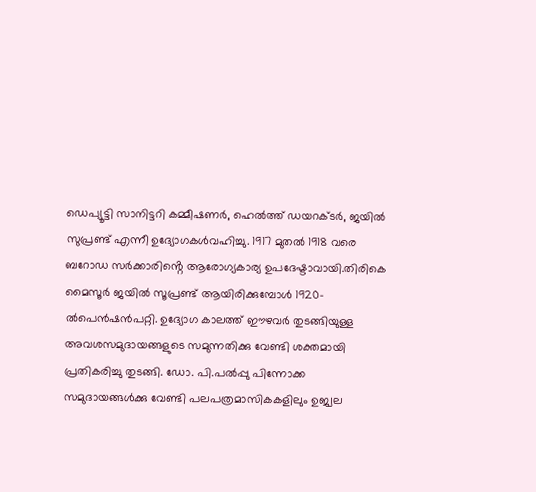ഡെപ്യൂട്ടി സാനിട്ടറി കമ്മീഷണർ, ഹെൽത്ത് ഡയറക്ടർ, ജയിൽ സുപ്രണ്ട് എന്നീ ഉദ്യോഗകൾവഹിച്ചു. 1917 മുതൽ 1918 വരെ ബറോഡ സർക്കാരിൻ്റെ ആരോഗ്യകാര്യ ഉപദേഷ്ടാവായി.തിരികെ മൈസൂർ ജയിൽ സൂപ്രണ്ട് ആയിരിക്കുമ്പോൾ 1920-ൽപെൻഷൻപറ്റി. ഉദ്യോഗ കാലത്ത് ഈഴവർ തുടങ്ങിയുള്ള അവശസമുദായങ്ങളുടെ സമുന്നതിക്കു വേണ്ടി ശക്തമായി പ്രതികരിച്ചു തുടങ്ങി. ഡോ. പി.പൽപ്പു പിന്നോക്ക സമുദായങ്ങൾക്കു വേണ്ടി പലപത്രമാസികകളിലും ഉജ്വല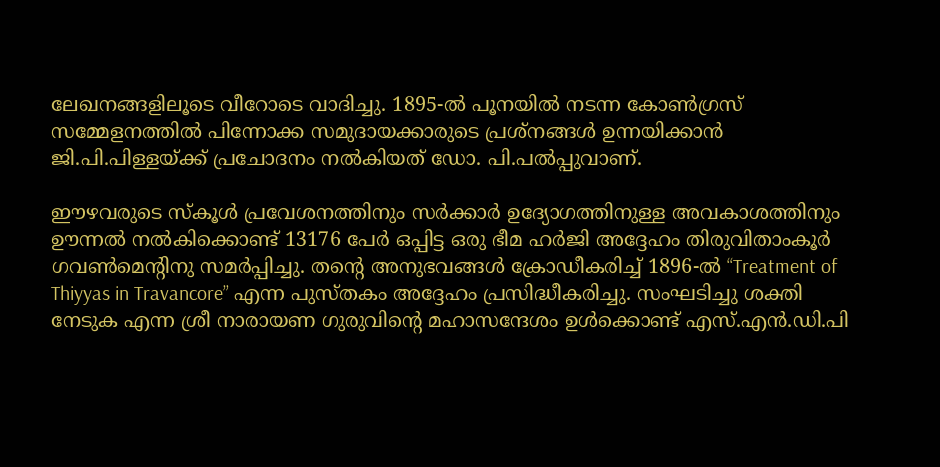ലേഖനങ്ങളിലൂടെ വീറോടെ വാദിച്ചു. 1895-ൽ പൂനയിൽ നടന്ന കോൺഗ്രസ് സമ്മേളനത്തിൽ പിന്നോക്ക സമുദായക്കാരുടെ പ്രശ്നങ്ങൾ ഉന്നയിക്കാൻ ജി.പി.പിള്ളയ്ക്ക് പ്രചോദനം നൽകിയത് ഡോ. പി.പൽപ്പുവാണ്.

ഈഴവരുടെ സ്കൂൾ പ്രവേശനത്തിനും സർക്കാർ ഉദ്യോഗത്തിനുള്ള അവകാശത്തിനും ഊന്നൽ നൽകിക്കൊണ്ട് 13176 പേർ ഒപ്പിട്ട ഒരു ഭീമ ഹർജി അദ്ദേഹം തിരുവിതാംകൂർ ഗവൺമെൻ്റിനു സമർപ്പിച്ചു. തൻ്റെ അനുഭവങ്ങൾ ക്രോഡീകരിച്ച് 1896-ൽ “Treatment of Thiyyas in Travancore” എന്ന പുസ്തകം അദ്ദേഹം പ്രസിദ്ധീകരിച്ചു. സംഘടിച്ചു ശക്തി നേടുക എന്ന ശ്രീ നാരായണ ഗുരുവിൻ്റെ മഹാസന്ദേശം ഉൾക്കൊണ്ട് എസ്.എൻ.ഡി.പി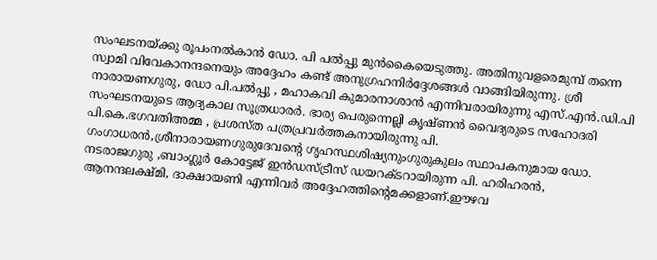സംഘടനയ്ക്കു രൂപംനൽകാൻ ഡോ. പി പൽപ്പു മുൻകൈയെടുത്തു. അതിനുവളരെമുമ്പ് തന്നെ സ്വാമി വിവേകാനന്ദനെയും അദ്ദേഹം കണ്ട് അനുഗ്രഹനിർദ്ദേശങ്ങൾ വാങ്ങിയിരുന്നു. ശ്രീ നാരായണഗുരു, ഡോ പി.പൽപ്പു , മഹാകവി കുമാരനാശാൻ എന്നിവരായിരുന്നു എസ്.എൻ.ഡി.പി സംഘടനയുടെ ആദ്യകാല സൂത്രധാരർ. ഭാര്യ പെരുന്നെല്ലി കൃഷ്ണൻ വൈദ്യരുടെ സഹോദരി പി.കെ.ഭഗവതിഅമ്മ , പ്രശസ്ത പത്രപ്രവർത്തകനായിരുന്നു പി. ഗംഗാധരൻ,ശ്രീനാരായണഗുരുദേവൻ്റെ ഗൃഹസ്ഥശിഷ്യനുംഗുരുകുലം സ്ഥാപകനുമായ ഡോ. നടരാജഗുരു ,ബാംഗ്ലൂർ കോട്ടേജ് ഇൻഡസ്ട്രീസ് ഡയറക്ടറായിരുന്ന പി. ഹരിഹരൻ, ആനന്ദലക്ഷ്മി, ദാക്ഷായണി എന്നിവർ അദ്ദേഹത്തിൻ്റെമക്കളാണ്.ഈഴവ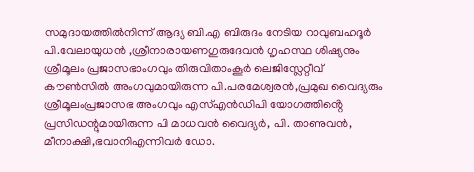സമുദായത്തിൽനിന്ന് ആദ്യ ബി.എ ബിരുദം നേടിയ റാവുബഹദൂർ പി.വേലായുധൻ ,ശ്രീനാരായണഗുരുദേവൻ ഗൃഹസ്ഥ ശിഷ്യനും ശ്രീമൂലം പ്രജാസഭാംഗവും തിരുവിതാംകൂർ ലെജിസ്ലേറ്റീവ് കൗൺസിൽ അംഗവുമായിരുന്ന പി.പരമേശ്വരൻ,പ്രമുഖ വൈദ്യരും ശ്രീമൂലംപ്രജാസഭ അംഗവും എസ്എൻഡിപി യോഗത്തിൻ്റെ പ്രസിഡന്റുമായിരുന്ന പി മാധവൻ വൈദ്യർ, പി. താണുവൻ, മീനാക്ഷി,ഭവാനിഎന്നിവർ ഡോ.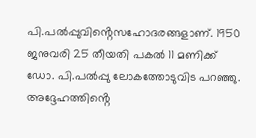പി.പൽപ്പുവിൻ്റെസഹോദരങ്ങളാണ്. 1950 ജനുവരി 25 തീയതി പകൽ 11 മണിക്ക് ഡോ. പി.പൽപ്പു ലോകത്തോടുവിട പറഞ്ഞു. അദ്ദേഹത്തിൻ്റെ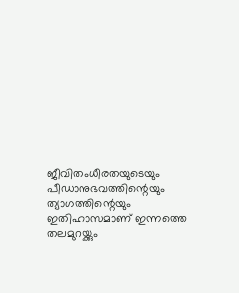ജീവിതംധീരതയുടെയും പീഡാനുഭവത്തിന്റെയും ത്യാഗത്തിന്റെയും ഇതിഹാസമാണ് ഇന്നത്തെ തലമുറയ്ക്കും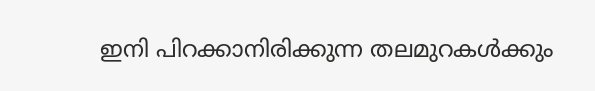ഇനി പിറക്കാനിരിക്കുന്ന തലമുറകൾക്കും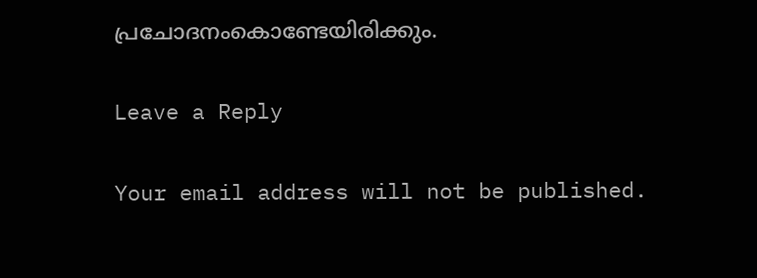പ്രചോദനംകൊണ്ടേയിരിക്കും.

Leave a Reply

Your email address will not be published.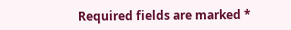Required fields are marked *